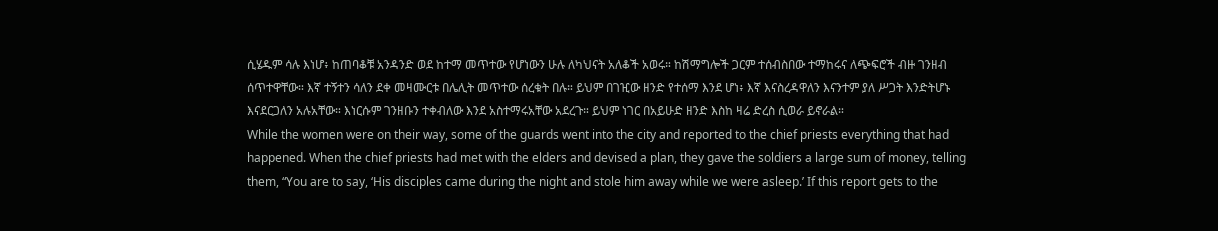ሲሄዱም ሳሉ እነሆ፥ ከጠባቆቹ አንዳንድ ወደ ከተማ መጥተው የሆነውን ሁሉ ለካህናት አለቆች አወሩ። ከሽማግሎች ጋርም ተሰብስበው ተማከሩና ለጭፍሮች ብዙ ገንዘብ ሰጥተዋቸው። እኛ ተኝተን ሳለን ደቀ መዛሙርቱ በሌሊት መጥተው ሰረቁት በሉ። ይህም በገዢው ዘንድ የተሰማ እንደ ሆነ፥ እኛ እናስረዳዋለን እናንተም ያለ ሥጋት እንድትሆኑ እናደርጋለን አሉአቸው። እነርሱም ገንዘቡን ተቀብለው እንደ አስተማሩአቸው አደረጉ። ይህም ነገር በአይሁድ ዘንድ እስከ ዛሬ ድረስ ሲወራ ይኖራል።
While the women were on their way, some of the guards went into the city and reported to the chief priests everything that had happened. When the chief priests had met with the elders and devised a plan, they gave the soldiers a large sum of money, telling them, “You are to say, ‘His disciples came during the night and stole him away while we were asleep.’ If this report gets to the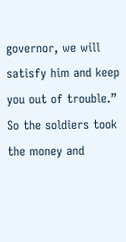governor, we will satisfy him and keep you out of trouble.” So the soldiers took the money and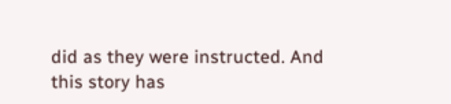did as they were instructed. And this story has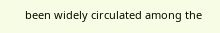been widely circulated among the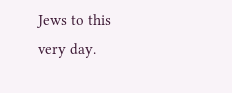Jews to this very day.